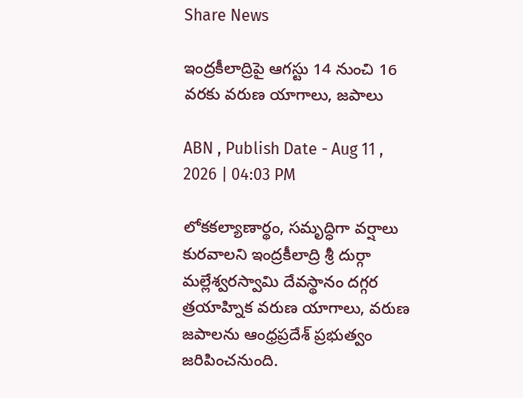Share News

ఇంద్రకీలాద్రిపై ఆగస్టు 14 నుంచి 16 వరకు వరుణ యాగాలు, జపాలు

ABN , Publish Date - Aug 11 , 2026 | 04:03 PM

లోకకల్యాణార్థం, సమృద్ధిగా వర్షాలు కురవాలని ఇంద్రకీలాద్రి శ్రీ దుర్గా మల్లేశ్వరస్వామి దేవస్థానం దగ్గర త్రయాహ్నిక వరుణ యాగాలు, వరుణ జపాలను ఆంధ్రప్రదేశ్ ప్రభుత్వం జరిపించనుంది.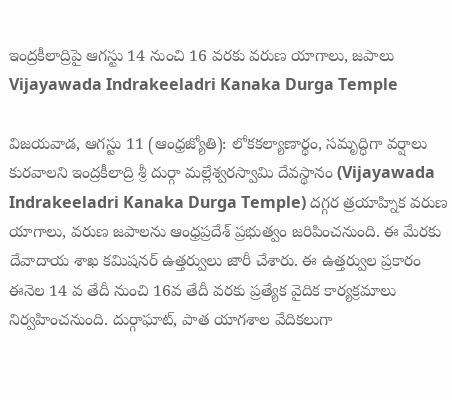ఇంద్రకీలాద్రిపై ఆగస్టు 14 నుంచి 16 వరకు వరుణ యాగాలు, జపాలు
Vijayawada Indrakeeladri Kanaka Durga Temple

విజయవాడ, ఆగస్టు 11 (ఆంధ్రజ్యోతి): లోకకల్యాణార్థం, సమృద్ధిగా వర్షాలు కురవాలని ఇంద్రకీలాద్రి శ్రీ దుర్గా మల్లేశ్వరస్వామి దేవస్థానం (Vijayawada Indrakeeladri Kanaka Durga Temple) దగ్గర త్రయాహ్నిక వరుణ యాగాలు, వరుణ జపాలను ఆంధ్రప్రదేశ్ ప్రభుత్వం జరిపించనుంది. ఈ మేరకు దేవాదాయ శాఖ కమిషనర్ ఉత్తర్వులు జారీ చేశారు. ఈ ఉత్తర్వుల ప్రకారం ఈనెల 14 వ తేదీ నుంచి 16వ తేదీ వరకు ప్రత్యేక వైదిక కార్యక్రమాలు నిర్వహించనుంది. దుర్గాఘాట్, పాత యాగశాల వేదికలుగా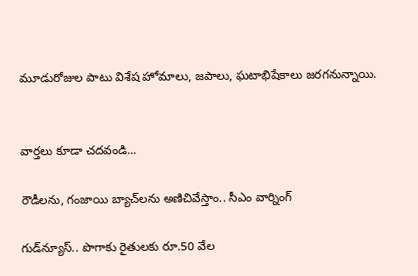మూడురోజుల పాటు విశేష హోమాలు, జపాలు, ఘటాభిషేకాలు జరగనున్నాయి.


వార్తలు కూడా చదవండి...

రౌడీలను, గంజాయి బ్యాచ్‌లను అణిచివేస్తాం.. సీఎం వార్నింగ్

గుడ్‌న్యూస్.. పొగాకు రైతులకు రూ.50 వేల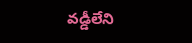వడ్డీలేని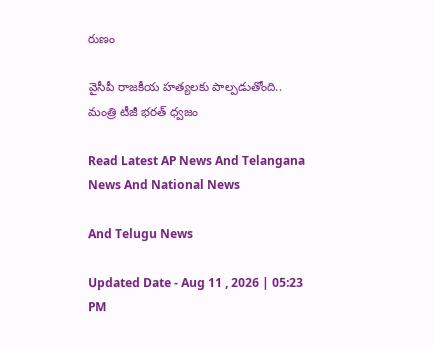రుణం

వైసీపీ రాజకీయ హత్యలకు పాల్పడుతోంది.. మంత్రి టీజీ భరత్ ధ్వజం

Read Latest AP News And Telangana News And National News

And Telugu News

Updated Date - Aug 11 , 2026 | 05:23 PM